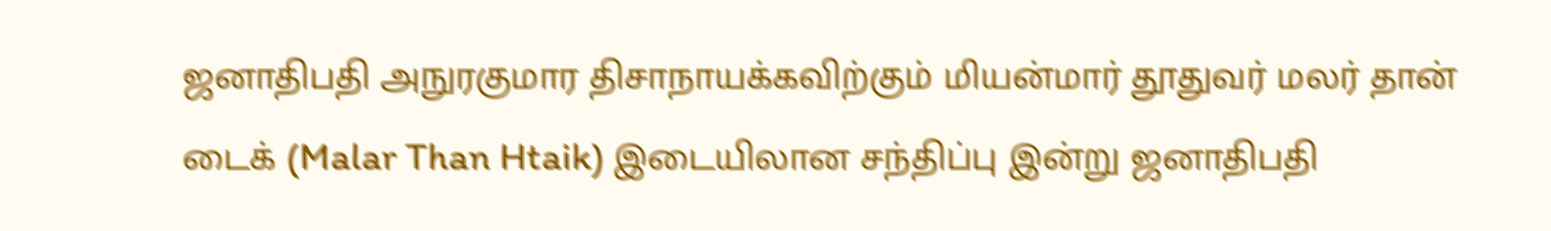ஜனாதிபதி அநுரகுமார திசாநாயக்கவிற்கும் மியன்மார் தூதுவர் மலர் தான் டைக் (Malar Than Htaik) இடையிலான சந்திப்பு இன்று ஜனாதிபதி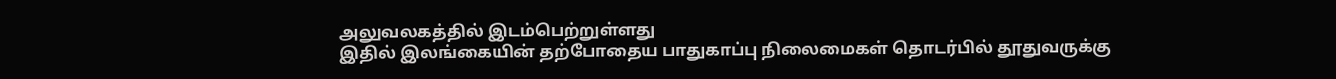அலுவலகத்தில் இடம்பெற்றுள்ளது
இதில் இலங்கையின் தற்போதைய பாதுகாப்பு நிலைமைகள் தொடர்பில் தூதுவருக்கு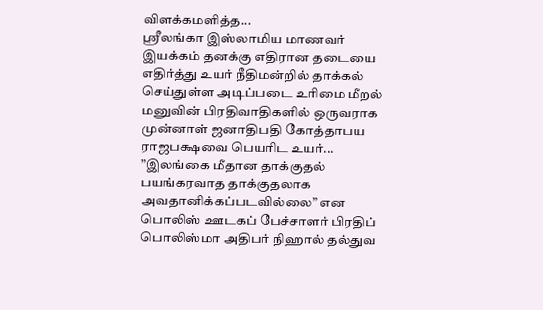விளக்கமளித்த...
ஸ்ரீலங்கா இஸ்லாமிய மாணவர் இயக்கம் தனக்கு எதிரான தடையை எதிர்த்து உயர் நீதிமன்றில் தாக்கல் செய்துள்ள அடிப்படை உரிமை மீறல் மனுவின் பிரதிவாதிகளில் ஒருவராக முன்னாள் ஜனாதிபதி கோத்தாபய ராஜபக்ஷவை பெயரிட உயர்...
”இலங்கை மீதான தாக்குதல் பயங்கரவாத தாக்குதலாக அவதானிக்கப்படவில்லை” என பொலிஸ் ஊடகப் பேச்சாளர் பிரதிப் பொலிஸ்மா அதிபர் நிஹால் தல்துவ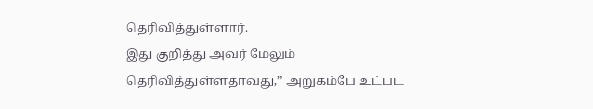தெரிவித்துள்ளார்.
இது குறித்து அவர் மேலும் தெரிவித்துள்ளதாவது,” அறுகம்பே உட்பட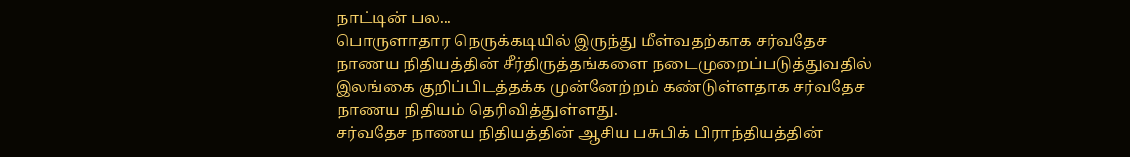நாட்டின் பல...
பொருளாதார நெருக்கடியில் இருந்து மீள்வதற்காக சர்வதேச நாணய நிதியத்தின் சீர்திருத்தங்களை நடைமுறைப்படுத்துவதில் இலங்கை குறிப்பிடத்தக்க முன்னேற்றம் கண்டுள்ளதாக சர்வதேச நாணய நிதியம் தெரிவித்துள்ளது.
சர்வதேச நாணய நிதியத்தின் ஆசிய பசுபிக் பிராந்தியத்தின்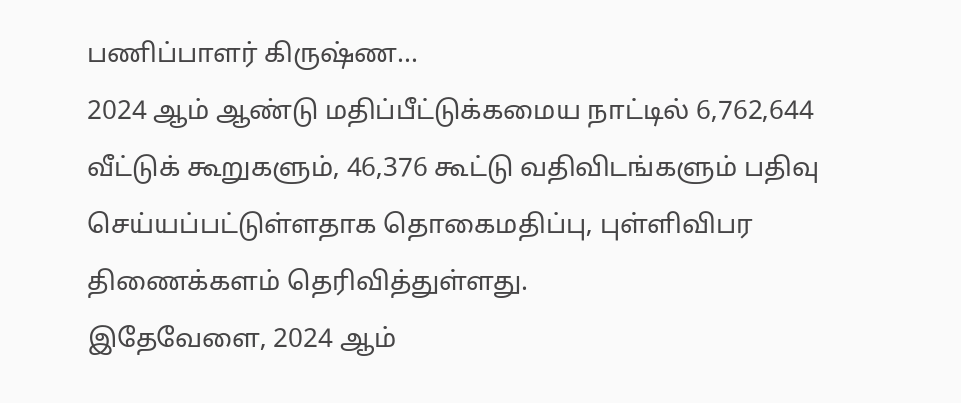பணிப்பாளர் கிருஷ்ண...
2024 ஆம் ஆண்டு மதிப்பீட்டுக்கமைய நாட்டில் 6,762,644 வீட்டுக் கூறுகளும், 46,376 கூட்டு வதிவிடங்களும் பதிவு செய்யப்பட்டுள்ளதாக தொகைமதிப்பு, புள்ளிவிபர திணைக்களம் தெரிவித்துள்ளது.
இதேவேளை, 2024 ஆம்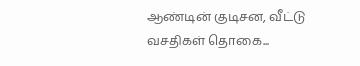ஆண்டின் குடிசன, வீட்டு வசதிகள் தொகை...